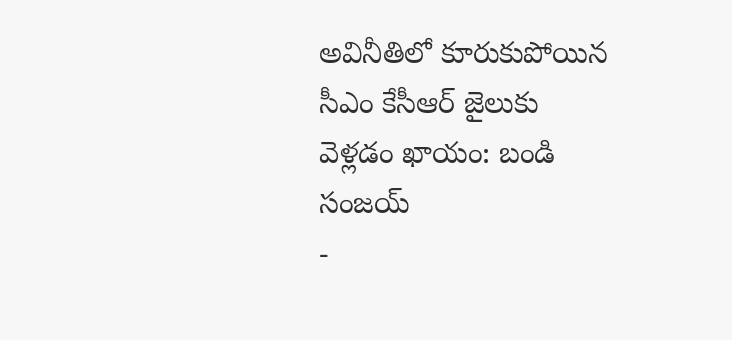అవినీతిలో కూరుకుపోయిన సీఎం కేసీఆర్ జైలుకు వెళ్లడం ఖాయం: బండి సంజయ్
-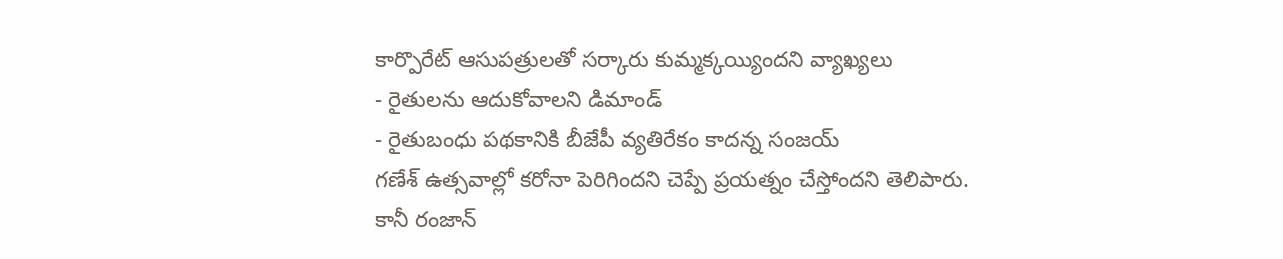కార్పొరేట్ ఆసుపత్రులతో సర్కారు కుమ్మక్కయ్యిందని వ్యాఖ్యలు
- రైతులను ఆదుకోవాలని డిమాండ్
- రైతుబంధు పథకానికి బీజేపీ వ్యతిరేకం కాదన్న సంజయ్
గణేశ్ ఉత్సవాల్లో కరోనా పెరిగిందని చెప్పే ప్రయత్నం చేస్తోందని తెలిపారు. కానీ రంజాన్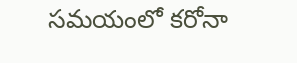సమయంలో కరోనా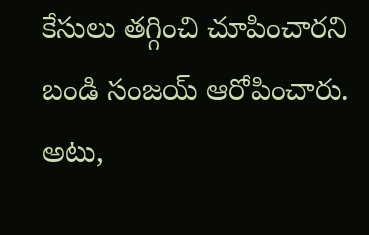కేసులు తగ్గించి చూపించారని బండి సంజయ్ ఆరోపించారు. అటు,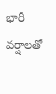భారీ వర్షాలతో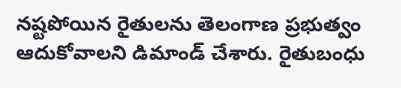నష్టపోయిన రైతులను తెలంగాణ ప్రభుత్వం ఆదుకోవాలని డిమాండ్ చేశారు. రైతుబంధు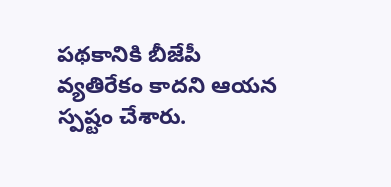పథకానికి బీజేపీ వ్యతిరేకం కాదని ఆయన స్పష్టం చేశారు.